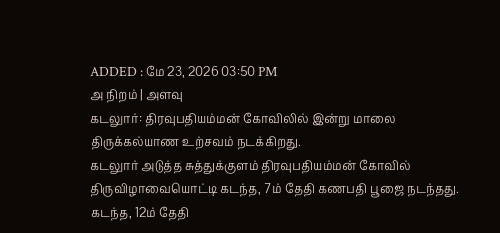ADDED : மே 23, 2026 03:50 PM
அ நிறம் | அளவு
கடலுார்: திரவுபதியம்மன் கோவிலில் இன்று மாலை திருக்கல்யாண உற்சவம் நடக்கிறது.
கடலுார் அடுத்த சுத்துக்குளம் திரவுபதியம்மன் கோவில் திருவிழாவையொட்டி கடந்த, 7ம் தேதி கணபதி பூஜை நடந்தது.
கடந்த, 12ம் தேதி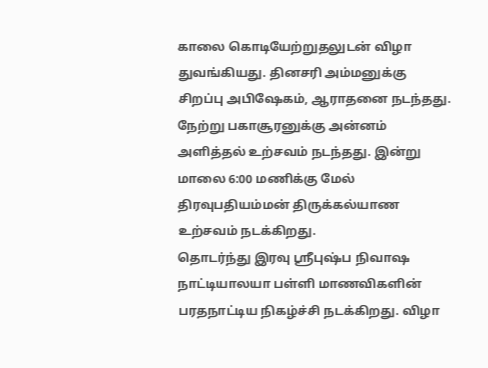காலை கொடியேற்றுதலுடன் விழா துவங்கியது. தினசரி அம்மனுக்கு சிறப்பு அபிஷேகம், ஆராதனை நடந்தது.
நேற்று பகாசூரனுக்கு அன்னம் அளித்தல் உற்சவம் நடந்தது. இன்று மாலை 6:00 மணிக்கு மேல் திரவுபதியம்மன் திருக்கல்யாண உற்சவம் நடக்கிறது.
தொடர்ந்து இரவு ஸ்ரீபுஷ்ப நிவாஷ நாட்டியாலயா பள்ளி மாணவிகளின் பரதநாட்டிய நிகழ்ச்சி நடக்கிறது. விழா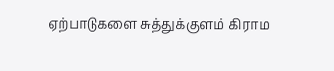ஏற்பாடுகளை சுத்துக்குளம் கிராம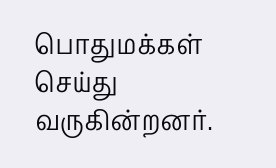பொதுமக்கள் செய்து வருகின்றனர்.